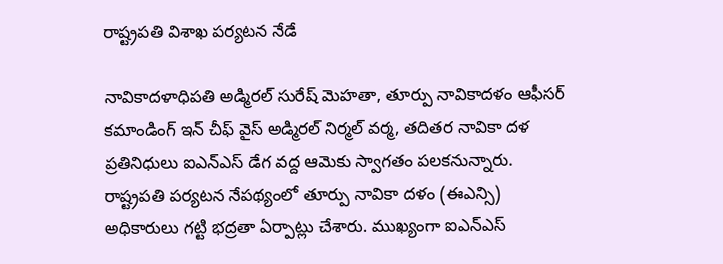రాష్ట్రపతి విశాఖ పర్యటన నేడే

నావికాదళాధిపతి అడ్మిరల్ సురేష్ మెహతా, తూర్పు నావికాదళం ఆఫీసర్ కమాండింగ్ ఇన్ చీఫ్ వైస్ అడ్మిరల్ నిర్మల్ వర్మ, తదితర నావికా దళ ప్రతినిధులు ఐఎన్ఎస్ డేగ వద్ద ఆమెకు స్వాగతం పలకనున్నారు. రాష్ట్రపతి పర్యటన నేపథ్యంలో తూర్పు నావికా దళం (ఈఎన్సి) అధికారులు గట్టి భద్రతా ఏర్పాట్లు చేశారు. ముఖ్యంగా ఐఎన్ఎస్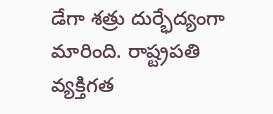డేగా శత్రు దుర్భేద్యంగా మారింది. రాష్ట్రపతి వ్యక్తిగత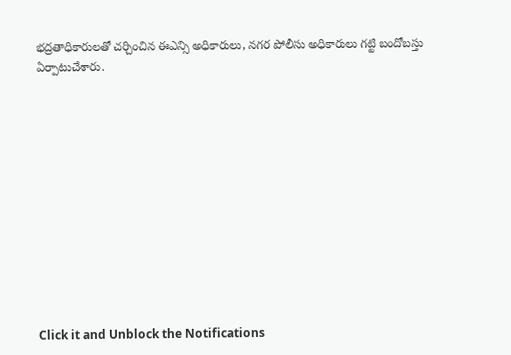భద్రతాధికారులతో చర్చించిన ఈఎన్సి అధికారులు, నగర పోలీసు అధికారులు గట్టి బందోబస్తు ఏర్పాటుచేశారు.












Click it and Unblock the Notifications